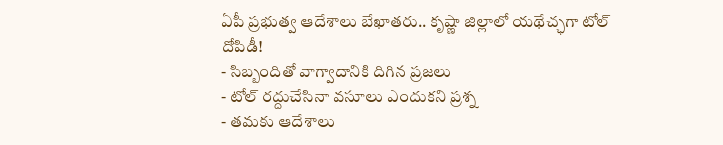ఏపీ ప్రభుత్వ ఆదేశాలు బేఖాతరు.. కృష్ణా జిల్లాలో యథేచ్ఛగా టోల్ దోపిడీ!
- సిబ్బందితో వాగ్వాదానికి దిగిన ప్రజలు
- టోల్ రద్దుచేసినా వసూలు ఎందుకని ప్రశ్న
- తమకు ఆదేశాలు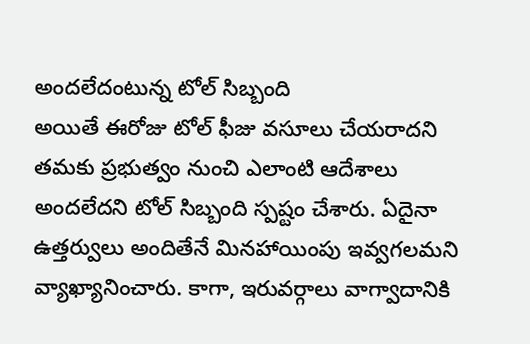అందలేదంటున్న టోల్ సిబ్బంది
అయితే ఈరోజు టోల్ ఫీజు వసూలు చేయరాదని తమకు ప్రభుత్వం నుంచి ఎలాంటి ఆదేశాలు అందలేదని టోల్ సిబ్బంది స్పష్టం చేశారు. ఏదైనా ఉత్తర్వులు అందితేనే మినహాయింపు ఇవ్వగలమని వ్యాఖ్యానించారు. కాగా, ఇరువర్గాలు వాగ్వాదానికి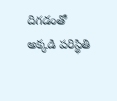దిగడంతో అక్కడి పరిస్థితి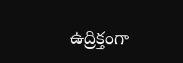ఉద్రిక్తంగా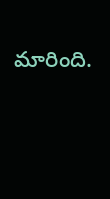మారింది.